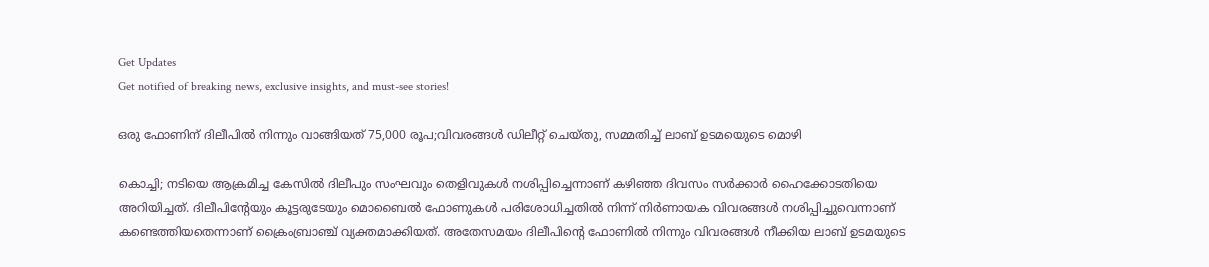Get Updates
Get notified of breaking news, exclusive insights, and must-see stories!

ഒരു ഫോണിന് ദിലീപിൽ നിന്നും വാങ്ങിയത് 75,000 രൂപ;വിവരങ്ങൾ ഡിലീറ്റ് ചെയ്തു, സമ്മതിച്ച് ലാബ് ഉടമയെുടെ മൊഴി

കൊച്ചി; നടിയെ ആക്രമിച്ച കേസിൽ ദിലീപും സംഘവും തെളിവുകൾ നശിപ്പിച്ചെന്നാണ് കഴിഞ്ഞ ദിവസം സർക്കാർ ഹൈക്കോടതിയെ അറിയിച്ചത്. ദിലീപിന്റേയും കൂട്ടരുടേയും മൊബൈൽ ഫോണുകൾ പരിശോധിച്ചതിൽ നിന്ന് നിർണായക വിവരങ്ങൾ നശിപ്പിച്ചുവെന്നാണ് കണ്ടെത്തിയതെന്നാണ് ക്രൈംബ്രാഞ്ച് വ്യക്തമാക്കിയത്. അതേസമയം ദിലീപിന്റെ ഫോണിൽ നിന്നും വിവരങ്ങൾ നീക്കിയ ലാബ് ഉടമയുടെ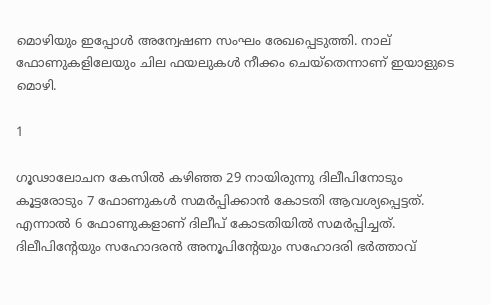മൊഴിയും ഇപ്പോൾ അന്വേഷണ സംഘം രേഖപ്പെടുത്തി. നാല് ഫോണുകളിലേയും ചില ഫയലുകൾ നീക്കം ചെയ്തെന്നാണ് ഇയാളുടെ മൊഴി.

1

ഗൂഢാലോചന കേസിൽ കഴിഞ്ഞ 29 നായിരുന്നു ദിലീപിനോടും കൂട്ടരോടും 7 ഫോണുകൾ സമർപ്പിക്കാൻ കോടതി ആവശ്യപ്പെട്ടത്.
എന്നാൽ 6 ഫോണുകളാണ് ദിലീപ് കോടതിയിൽ സമർപ്പിച്ചത്. ദിലീപിന്റേയും സഹോദരൻ അനൂപിന്റേയും സഹോദരി ഭർത്താവ്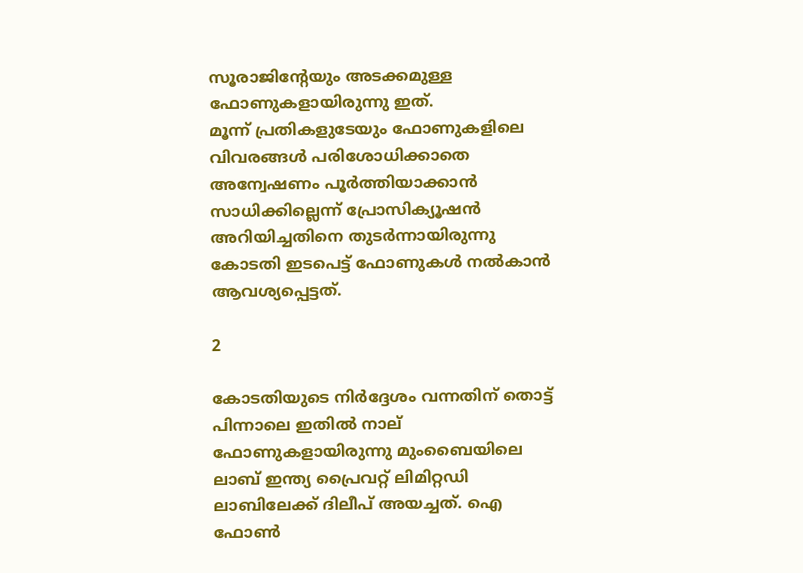സൂരാജിന്റേയും അടക്കമുള്ള ഫോണുകളായിരുന്നു ഇത്.
മൂന്ന് പ്രതികളുടേയും ഫോണുകളിലെ വിവരങ്ങൾ പരിശോധിക്കാതെ അന്വേഷണം പൂർത്തിയാക്കാൻ സാധിക്കില്ലെന്ന് പ്രോസിക്യൂഷൻ അറിയിച്ചതിനെ തുടർന്നായിരുന്നു കോടതി ഇടപെട്ട് ഫോണുകൾ നൽകാൻ ആവശ്യപ്പെട്ടത്.

2

കോടതിയുടെ നിർദ്ദേശം വന്നതിന് തൊട്ട് പിന്നാലെ ഇതിൽ നാല് ഫോണുകളായിരുന്നു മുംബൈയിലെ ലാബ് ഇന്ത്യ പ്രൈവറ്റ് ലിമിറ്റഡി ലാബിലേക്ക് ദിലീപ് അയച്ചത്. ഐ ഫോൺ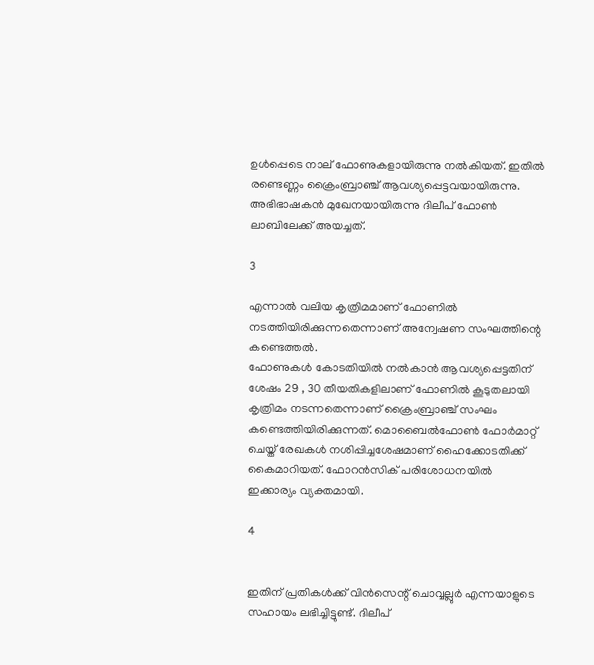ഉൾപ്പെടെ നാല് ഫോണുകളായിരുന്നു നൽകിയത്. ഇതിൽ രണ്ടെണ്ണം ക്രൈംബ്രാഞ്ച് ആവശ്യപ്പെട്ടവയായിരുന്നു. അഭിഭാഷകൻ മുഖേനയായിരുന്നു ദിലീപ് ഫോൺ ലാബിലേക്ക് അയച്ചത്.

3

എന്നാൽ വലിയ കൃത്രിമമാണ് ഫോണിൽ നടത്തിയിരിക്കുന്നതെന്നാണ് അന്വേഷണ സംഘത്തിന്റെ കണ്ടെത്തൽ.
ഫോണുകൾ കോടതിയിൽ നൽകാൻ ആവശ്യപ്പെട്ടതിന് ശേഷം 29 , 30 തീയതികളിലാണ് ഫോണിൽ കൂടുതലായി കൃത്രിമം നടന്നതെന്നാണ് ക്രൈംബ്രാഞ്ച് സംഘം കണ്ടെത്തിയിരിക്കുന്നത്. മൊബൈൽഫോൺ ഫോർമാറ്റ് ചെയ്ത് രേഖകൾ നശിപ്പിച്ചശേഷമാണ് ഹൈക്കോടതിക്ക് കൈമാറിയത്‌. ഫോറൻസിക് പരിശോധനയിൽ ഇക്കാര്യം വ്യക്തമായി.

4


ഇതിന് പ്രതികൾക്ക് വിൻസെന്റ്‌ ചൊവ്വല്ലുർ എന്നയാളുടെ സഹായം ലഭിച്ചിട്ടുണ്ട്. ദിലീപ്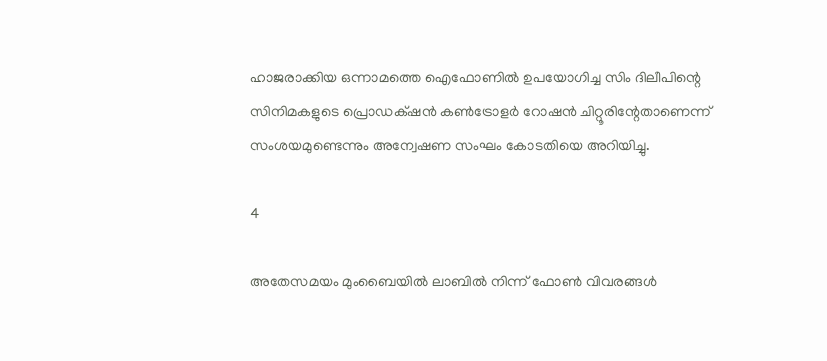ഹാജരാക്കിയ ഒന്നാമത്തെ ഐഫോണിൽ ഉപയോഗിച്ച സിം ദിലീപിന്റെ സിനിമകളുടെ പ്രൊഡക്‌ഷൻ കൺട്രോളർ റോഷൻ ചിറ്റൂരിന്റേതാണെന്ന് സംശയമുണ്ടെന്നും അന്വേഷണ സംഘം കോടതിയെ അറിയിച്ചു.

4

അതേസമയം മുംബൈയിൽ ലാബിൽ നിന്ന് ഫോൺ വിവരങ്ങൾ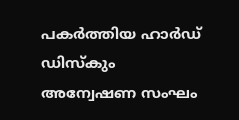പകർത്തിയ ഹാർഡ് ഡിസ്കും അന്വേഷണ സംഘം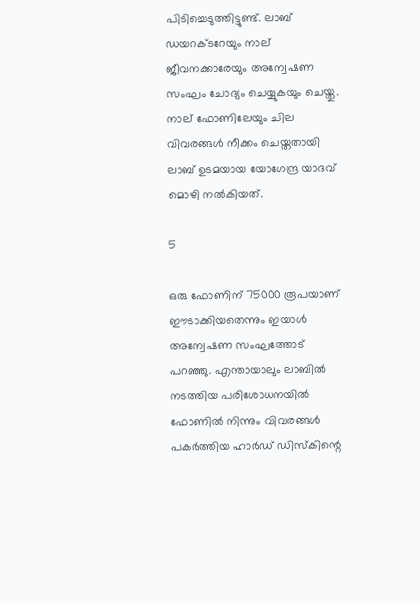പിടിച്ചെടുത്തിട്ടുണ്ട്. ലാബ് ഡയറക്ടറേയും നാല് ജീവനക്കാരേയും അന്വേഷണ സംഘം ചോദ്യം ചെയ്യുകയും ചെയ്തു.
നാല് ഫോണിലേയും ചില വിവരങ്ങൾ നീക്കം ചെയ്തതായി ലാബ് ഉടമയായ യോഗേന്ദ്ര യാദവ് മൊഴി നൽകിയത്.

5

ഒരു ഫോണിന് 75000 രൂപയാണ് ഈടാക്കിയതെന്നും ഇയാൾ അന്വേഷണ സംഘത്തോട് പറഞ്ഞു. എന്തായാലും ലാബിൽ നടത്തിയ പരിശോധനയിൽ ഫോണിൽ നിന്നും വിവരങ്ങൾ പകർത്തിയ ഹാർഡ് ഡിസ്കിന്റെ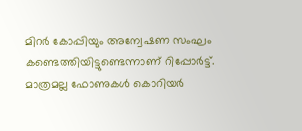മിറർ കോപ്പിയും അന്വേഷണ സംഘം കണ്ടെത്തിയിട്ടുണ്ടെന്നാണ് റിപ്പോർട്ട്. മാത്രമല്ല ഫോണുകൾ കൊറിയർ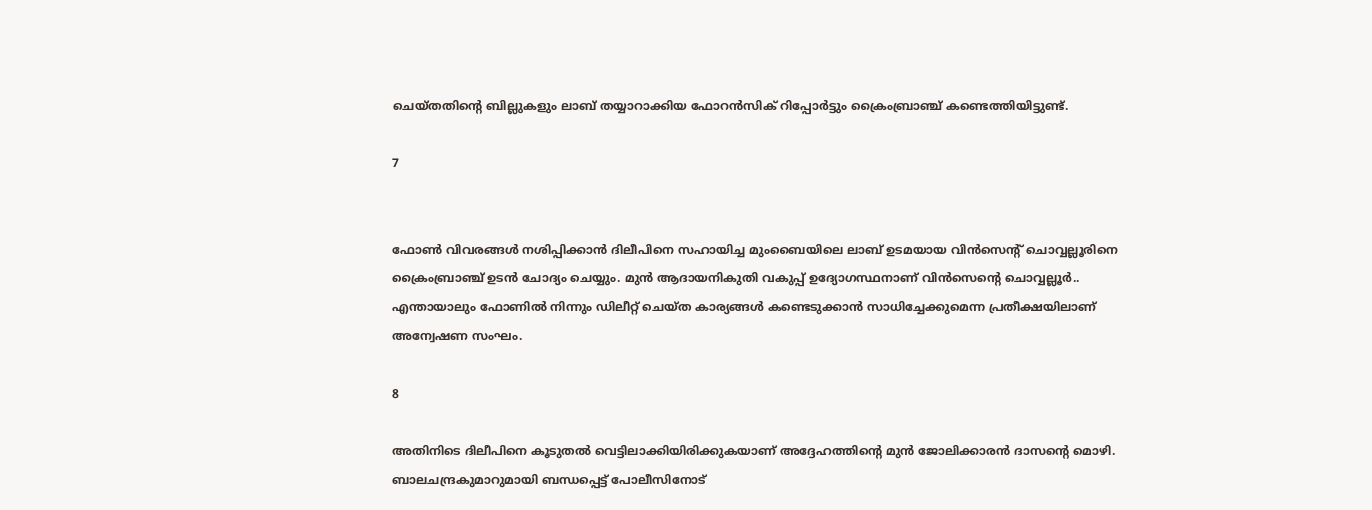ചെയ്തതിന്റെ ബില്ലുകളും ലാബ് തയ്യാറാക്കിയ ഫോറൻസിക് റിപ്പോർട്ടും ക്രൈംബ്രാഞ്ച് കണ്ടെത്തിയിട്ടുണ്ട്.

7


ഫോൺ വിവരങ്ങൾ നശിപ്പിക്കാൻ ദിലീപിനെ സഹായിച്ച മുംബൈയിലെ ലാബ് ഉടമയായ വിൻസെന്റ് ചൊവ്വല്ലൂരിനെ ക്രൈംബ്രാഞ്ച് ഉടൻ ചോദ്യം ചെയ്യും. മുന്‍ ആദായനികുതി വകുപ്പ് ഉദ്യോഗസ്ഥനാണ് വിന്‍സെന്റെ ചൊവ്വല്ലൂര്‍..
എന്തായാലും ഫോണിൽ നിന്നും ഡിലീറ്റ് ചെയ്ത കാര്യങ്ങൾ കണ്ടെടുക്കാൻ സാധിച്ചേക്കുമെന്ന പ്രതീക്ഷയിലാണ് അന്വേഷണ സംഘം.

8

അതിനിടെ ദിലീപിനെ കൂടുതൽ വെട്ടിലാക്കിയിരിക്കുകയാണ് അദ്ദേഹത്തിന്റെ മുൻ ജോലിക്കാരൻ ദാസന്റെ മൊഴി. ബാലചന്ദ്രകുമാറുമായി ബന്ധപ്പെട്ട് പോലീസിനോട്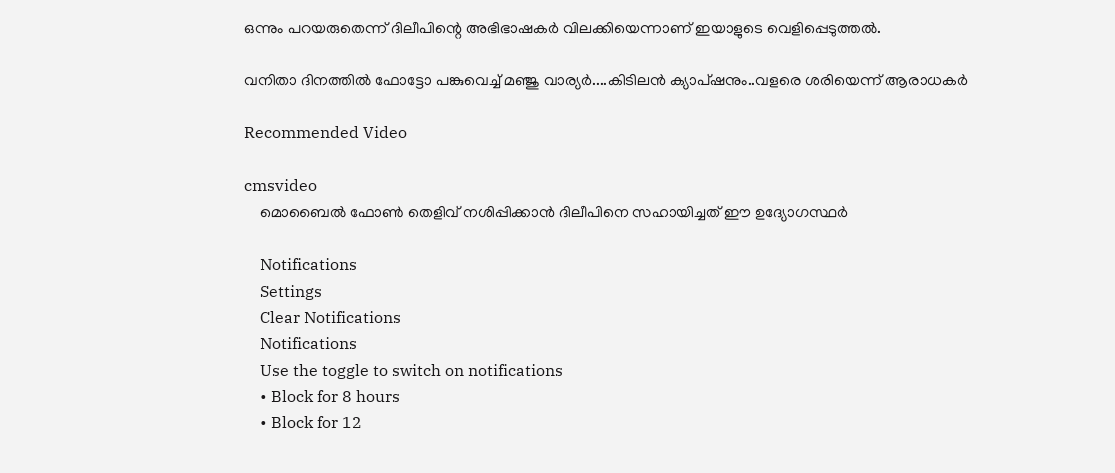ഒന്നും പറയരുതെന്ന് ദിലീപിന്റെ അഭിഭാഷകര്‍ വിലക്കിയെന്നാണ് ഇയാളുടെ വെളിപ്പെടുത്തൽ.

വനിതാ ദിനത്തിൽ ഫോട്ടോ പങ്കുവെച്ച് മഞ്ജു വാര്യർ....കിടിലൻ ക്യാപ്ഷനും..വളരെ ശരിയെന്ന് ആരാധകർ

Recommended Video

cmsvideo
    മൊബൈൽ ഫോൺ തെളിവ് നശിപ്പിക്കാൻ ദിലീപിനെ സഹായിച്ചത് ഈ ഉദ്യോഗസ്ഥർ

    Notifications
    Settings
    Clear Notifications
    Notifications
    Use the toggle to switch on notifications
    • Block for 8 hours
    • Block for 12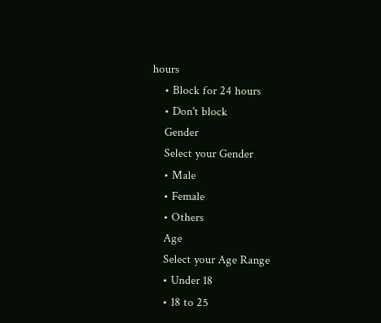hours
    • Block for 24 hours
    • Don't block
    Gender
    Select your Gender
    • Male
    • Female
    • Others
    Age
    Select your Age Range
    • Under 18
    • 18 to 25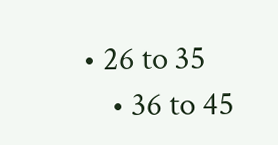• 26 to 35
    • 36 to 45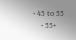• 45 to 55
    • 55+